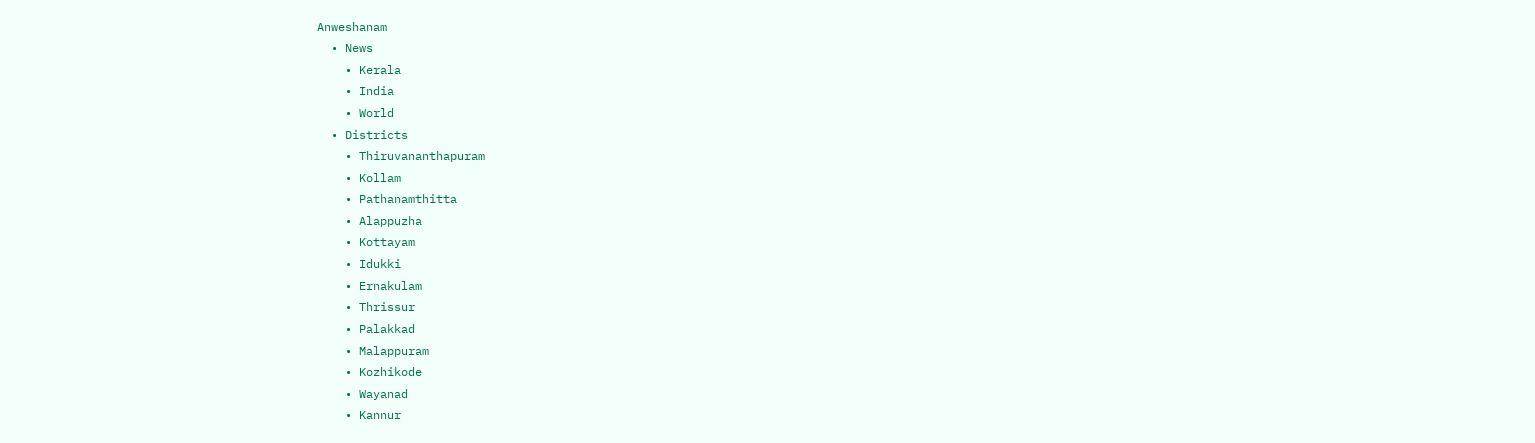Anweshanam
  • News
    • Kerala
    • India
    • World
  • Districts
    • Thiruvananthapuram
    • Kollam
    • Pathanamthitta
    • Alappuzha
    • Kottayam
    • Idukki
    • Ernakulam
    • Thrissur
    • Palakkad
    • Malappuram
    • Kozhikode
    • Wayanad
    • Kannur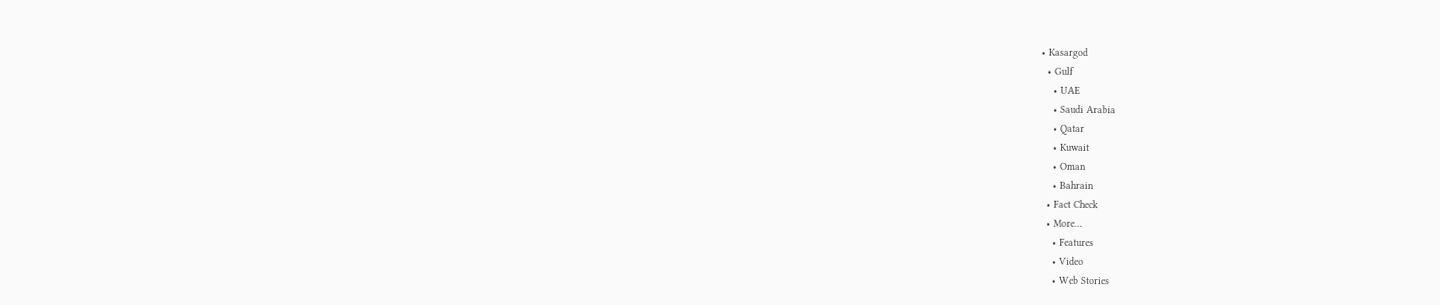• Kasargod
  • Gulf
    • UAE
    • Saudi Arabia
    • Qatar
    • Kuwait
    • Oman
    • Bahrain
  • Fact Check
  • More…
    • Features
    • Video
    • Web Stories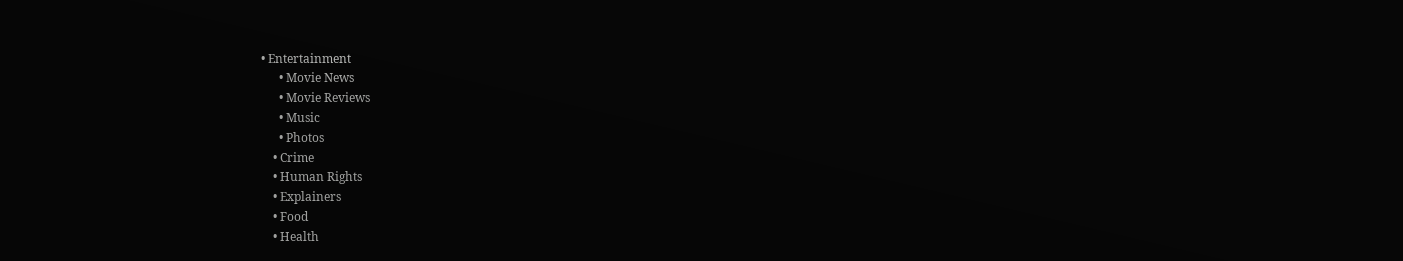• Entertainment
      • Movie News
      • Movie Reviews
      • Music
      • Photos
    • Crime
    • Human Rights
    • Explainers
    • Food
    • Health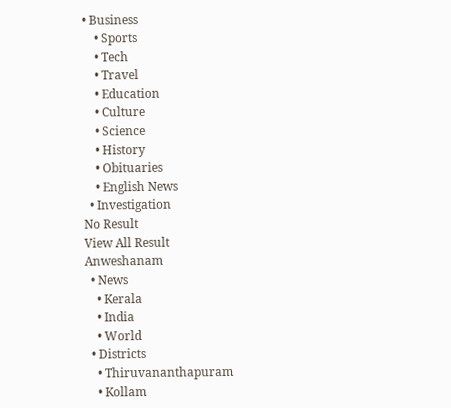• Business
    • Sports
    • Tech
    • Travel
    • Education
    • Culture
    • Science
    • History
    • Obituaries
    • English News
  • Investigation
No Result
View All Result
Anweshanam
  • News
    • Kerala
    • India
    • World
  • Districts
    • Thiruvananthapuram
    • Kollam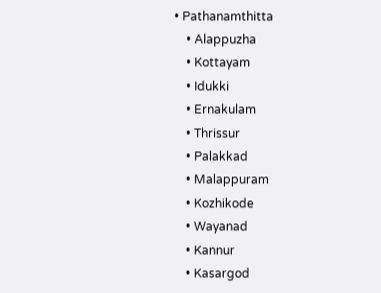• Pathanamthitta
    • Alappuzha
    • Kottayam
    • Idukki
    • Ernakulam
    • Thrissur
    • Palakkad
    • Malappuram
    • Kozhikode
    • Wayanad
    • Kannur
    • Kasargod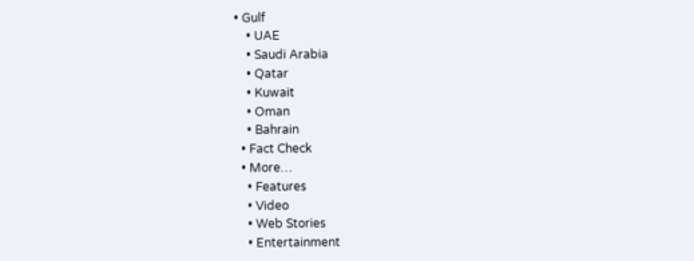• Gulf
    • UAE
    • Saudi Arabia
    • Qatar
    • Kuwait
    • Oman
    • Bahrain
  • Fact Check
  • More…
    • Features
    • Video
    • Web Stories
    • Entertainment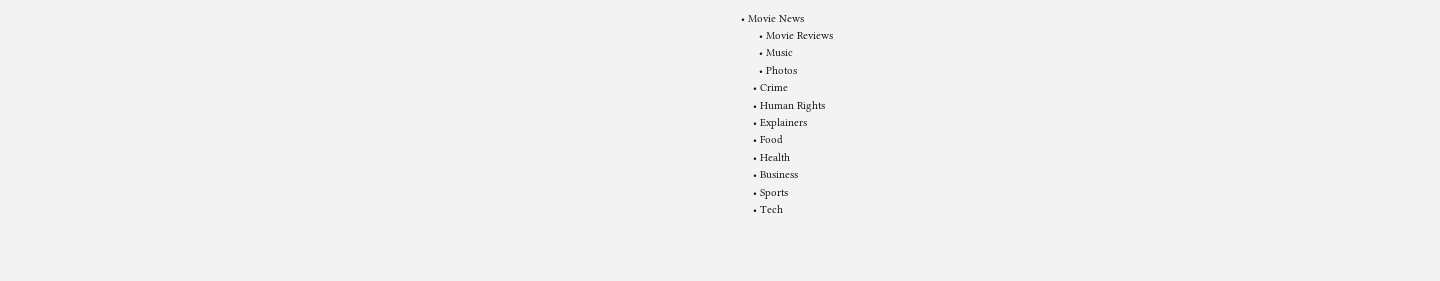• Movie News
      • Movie Reviews
      • Music
      • Photos
    • Crime
    • Human Rights
    • Explainers
    • Food
    • Health
    • Business
    • Sports
    • Tech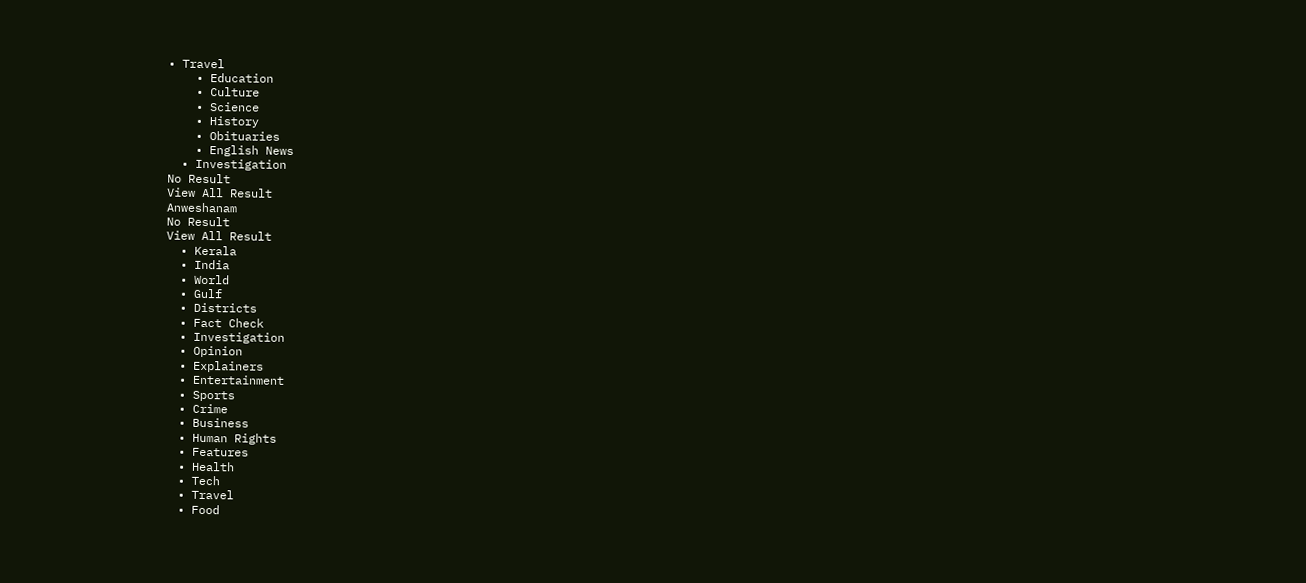• Travel
    • Education
    • Culture
    • Science
    • History
    • Obituaries
    • English News
  • Investigation
No Result
View All Result
Anweshanam
No Result
View All Result
  • Kerala
  • India
  • World
  • Gulf
  • Districts
  • Fact Check
  • Investigation
  • Opinion
  • Explainers
  • Entertainment
  • Sports
  • Crime
  • Business
  • Human Rights
  • Features
  • Health
  • Tech
  • Travel
  • Food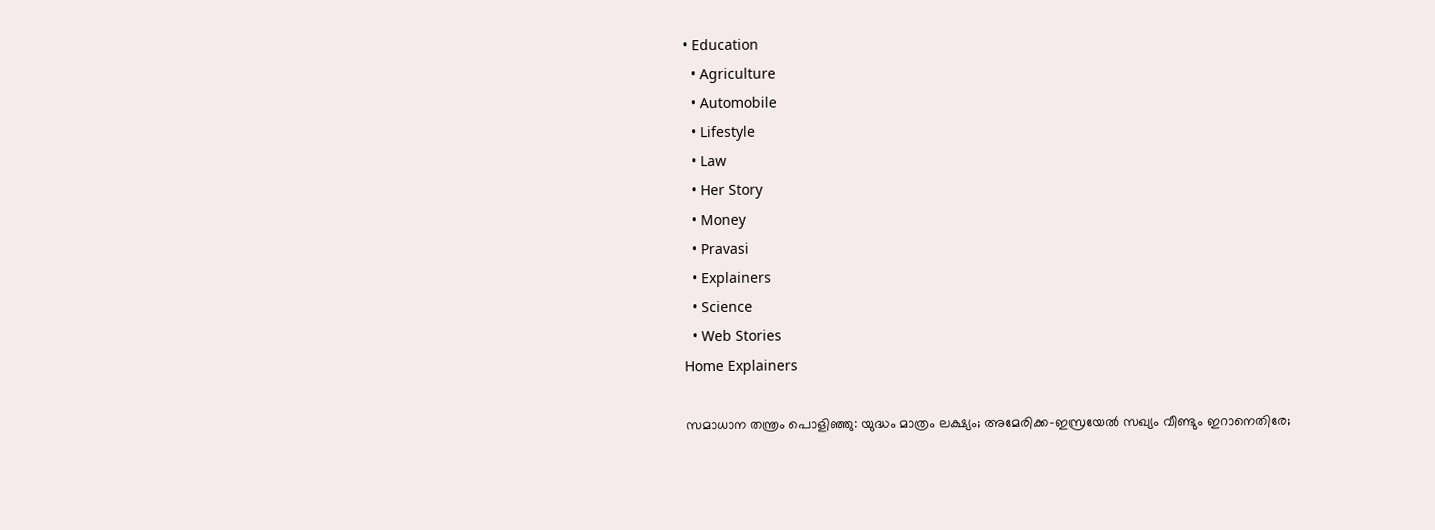• Education
  • Agriculture
  • Automobile
  • Lifestyle
  • Law
  • Her Story
  • Money
  • Pravasi
  • Explainers
  • Science
  • Web Stories
Home Explainers

സമാധാന തന്ത്രം പൊളിഞ്ഞു: യുദ്ധം മാത്രം ലക്ഷ്യം; അമേരിക്ക-ഇസ്രയേല്‍ സഖ്യം വീണ്ടും ഇറാനെതിരേ;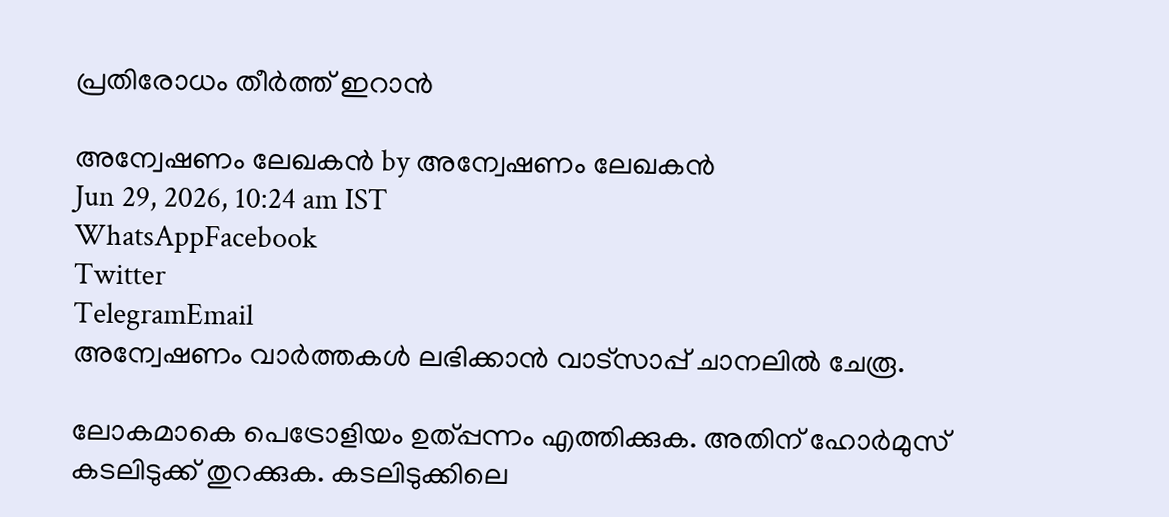പ്രതിരോധം തീര്‍ത്ത് ഇറാന്‍

അന്വേഷണം ലേഖകൻ by അന്വേഷണം ലേഖകൻ
Jun 29, 2026, 10:24 am IST
WhatsAppFacebook
Twitter
TelegramEmail
അന്വേഷണം വാർത്തകൾ ലഭിക്കാന്‍ വാട്സാപ്പ് ചാനലില്‍ ചേരൂ.

ലോകമാകെ പെട്രോളിയം ഉത്പ്പന്നം എത്തിക്കുക. അതിന് ഹോര്‍മുസ് കടലിടുക്ക് തുറക്കുക. കടലിടുക്കിലെ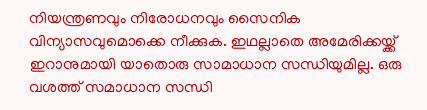നിയന്ത്രണവും നിരോധനവും സൈനിക വിന്യാസവുമൊക്കെ നീക്കുക. ഇഥല്ലാതെ അമേരിക്കയ്ക്ക് ഇറാനുമായി യാതൊരു സാമാധാന സന്ധിയുമില്ല. ഒരു വശത്ത് സമാധാന സന്ധി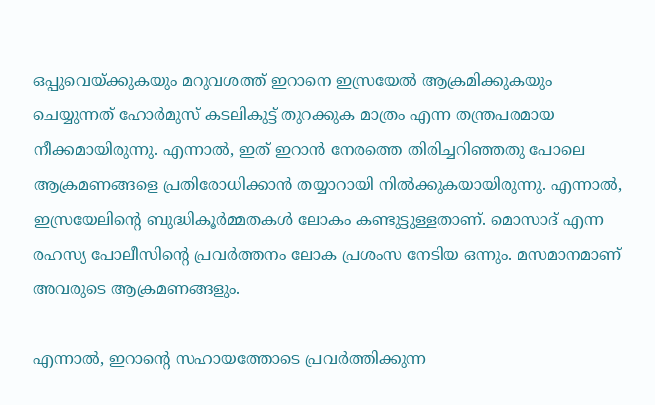ഒപ്പുവെയ്ക്കുകയും മറുവശത്ത് ഇറാനെ ഇസ്രയേല്‍ ആക്രമിക്കുകയും ചെയ്യുന്നത് ഹോര്‍മുസ് കടലികുട്ട് തുറക്കുക മാത്രം എന്ന തന്ത്രപരമായ നീക്കമായിരുന്നു. എന്നാല്‍, ഇത് ഇറാന്‍ നേരത്തെ തിരിച്ചറിഞ്ഞതു പോലെ ആക്രമണങ്ങളെ പ്രതിരോധിക്കാന്‍ തയ്യാറായി നില്‍ക്കുകയായിരുന്നു. എന്നാല്‍, ഇസ്രയേലിന്റെ ബുദ്ധികൂര്‍മ്മതകള്‍ ലോകം കണ്ടുട്ടുള്ളതാണ്. മൊസാദ് എന്ന രഹസ്യ പോലീസിന്റെ പ്രവര്‍ത്തനം ലോക പ്രശംസ നേടിയ ഒന്നും. മസമാനമാണ് അവരുടെ ആക്രമണങ്ങളും.

എന്നാല്‍, ഇറാന്റെ സഹായത്തോടെ പ്രവര്‍ത്തിക്കുന്ന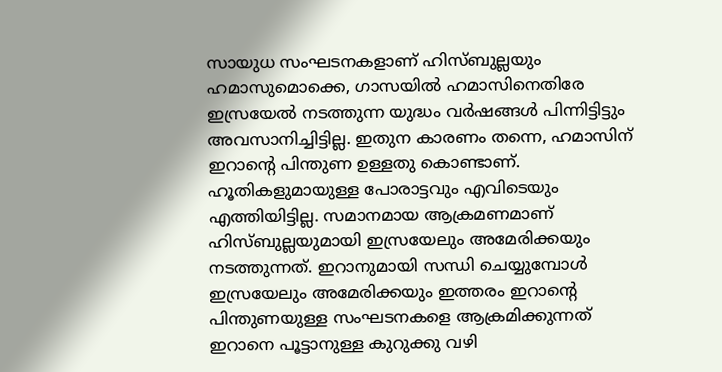സായുധ സംഘടനകളാണ് ഹിസ്ബുല്ലയും ഹമാസുമൊക്കെ, ഗാസയില്‍ ഹമാസിനെതിരേ ഇസ്രയേല്‍ നടത്തുന്ന യുദ്ധം വര്‍ഷങ്ങള്‍ പിന്നിട്ടിട്ടും അവസാനിച്ചിട്ടില്ല. ഇതുന കാരണം തന്നെ, ഹമാസിന് ഇറാന്റെ പിന്തുണ ഉള്ളതു കൊണ്ടാണ്. ഹൂതികളുമായുള്ള പോരാട്ടവും എവിടെയും എത്തിയിട്ടില്ല. സമാനമായ ആക്രമണമാണ് ഹിസ്ബുല്ലയുമായി ഇസ്രയേലും അമേരിക്കയും നടത്തുന്നത്. ഇറാനുമായി സന്ധി ചെയ്യുമ്പോള്‍ ഇസ്രയേലും അമേരിക്കയും ഇത്തരം ഇറാന്റെ പിന്തുണയുള്ള സംഘടനകളെ ആക്രമിക്കുന്നത് ഇറാനെ പൂട്ടാനുള്ള കുറുക്കു വഴി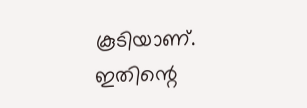കൂടിയാണ്. ഇതിന്റെ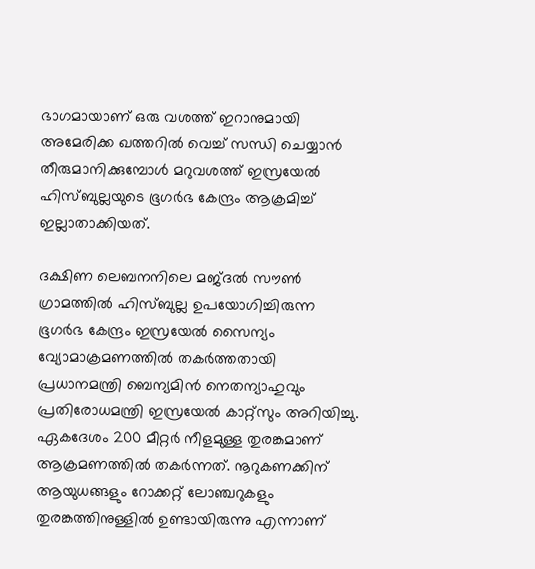ഭാഗമായാണ് ഒരു വശത്ത് ഇറാനുമായി അമേരിക്ക ഖത്തറില്‍ വെച്ച് സന്ധി ചെയ്യാന്‍ തീരുമാനിക്കുമ്പോള്‍ മറുവശത്ത് ഇസ്രയേല്‍ ഹിസ്ബുല്ലയുടെ ഭൂഗര്‍ഭ കേന്ദ്രം ആക്രമിച്ച് ഇല്ലാതാക്കിയത്.

ദക്ഷിണ ലെബനനിലെ മജ്ദല്‍ സൗണ്‍ ഗ്രാമത്തില്‍ ഹിസ്ബുല്ല ഉപയോഗിച്ചിരുന്ന ഭൂഗര്‍ഭ കേന്ദ്രം ഇസ്രയേല്‍ സൈന്യം വ്യോമാക്രമണത്തില്‍ തകര്‍ത്തതായി പ്രധാനമന്ത്രി ബെന്യമിന്‍ നെതന്യാഹുവും പ്രതിരോധമന്ത്രി ഇസ്രയേല്‍ കാറ്റ്‌സും അറിയിച്ചു. ഏകദേശം 200 മീറ്റര്‍ നീളമുള്ള തുരങ്കമാണ് ആക്രമണത്തില്‍ തകര്‍ന്നത്. നൂറുകണക്കിന് ആയുധങ്ങളും റോക്കറ്റ് ലോഞ്ചറുകളും തുരങ്കത്തിനുള്ളില്‍ ഉണ്ടായിരുന്നു എന്നാണ്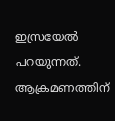ഇസ്രയേല്‍ പറയുന്നത്. ആക്രമണത്തിന്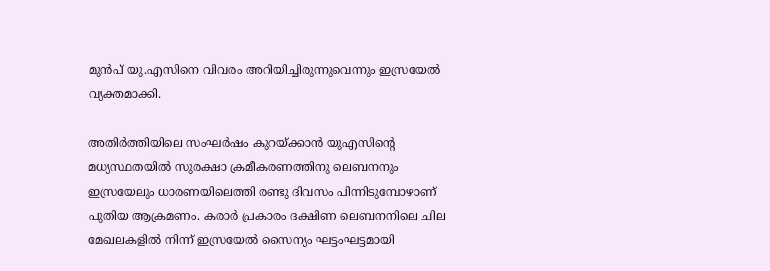മുന്‍പ് യു.എസിനെ വിവരം അറിയിച്ചിരുന്നുവെന്നും ഇസ്രയേല്‍ വ്യക്തമാക്കി.

അതിര്‍ത്തിയിലെ സംഘര്‍ഷം കുറയ്ക്കാന്‍ യുഎസിന്റെ മധ്യസ്ഥതയില്‍ സുരക്ഷാ ക്രമീകരണത്തിനു ലെബനനും ഇസ്രയേലും ധാരണയിലെത്തി രണ്ടു ദിവസം പിന്നിടുമ്പോഴാണ് പുതിയ ആക്രമണം. കരാര്‍ പ്രകാരം ദക്ഷിണ ലെബനനിലെ ചില മേഖലകളില്‍ നിന്ന് ഇസ്രയേല്‍ സൈന്യം ഘട്ടംഘട്ടമായി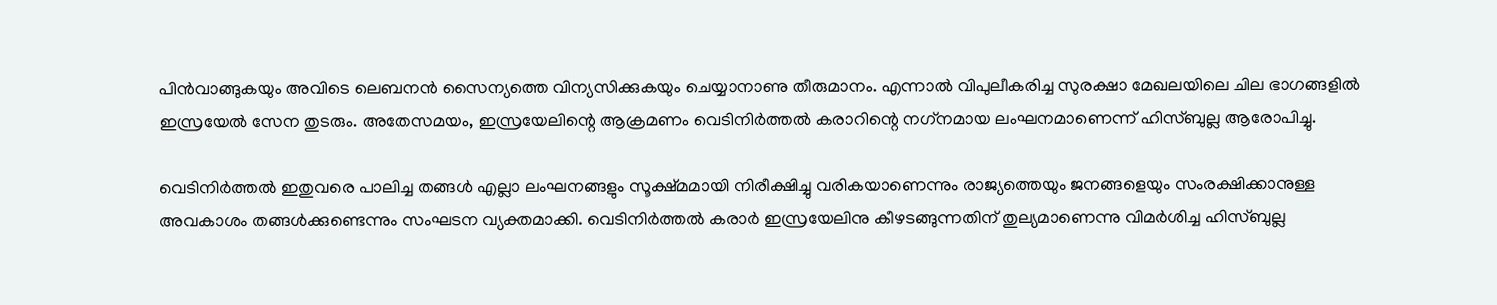പിന്‍വാങ്ങുകയും അവിടെ ലെബനന്‍ സൈന്യത്തെ വിന്യസിക്കുകയും ചെയ്യാനാണു തീരുമാനം. എന്നാല്‍ വിപുലീകരിച്ച സുരക്ഷാ മേഖലയിലെ ചില ഭാഗങ്ങളില്‍ ഇസ്രയേല്‍ സേന തുടരും. അതേസമയം, ഇസ്രയേലിന്റെ ആക്രമണം വെടിനിര്‍ത്തല്‍ കരാറിന്റെ നഗ്‌നമായ ലംഘനമാണെന്ന് ഹിസ്ബുല്ല ആരോപിച്ചു.

വെടിനിര്‍ത്തല്‍ ഇതുവരെ പാലിച്ച തങ്ങള്‍ എല്ലാ ലംഘനങ്ങളും സൂക്ഷ്മമായി നിരീക്ഷിച്ചു വരികയാണെന്നും രാജ്യത്തെയും ജനങ്ങളെയും സംരക്ഷിക്കാനുള്ള അവകാശം തങ്ങള്‍ക്കുണ്ടെന്നും സംഘടന വ്യക്തമാക്കി. വെടിനിര്‍ത്തല്‍ കരാര്‍ ഇസ്രയേലിനു കീഴടങ്ങുന്നതിന് തുല്യമാണെന്നു വിമര്‍ശിച്ച ഹിസ്ബുല്ല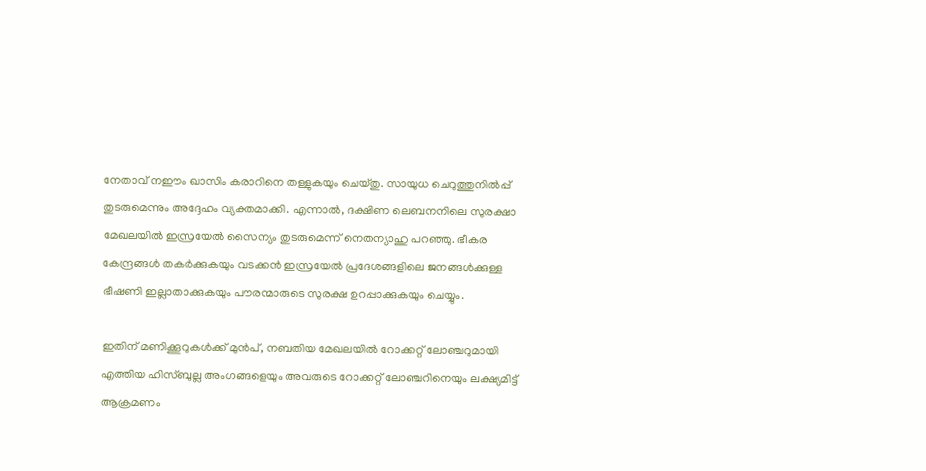നേതാവ് നഈം ഖാസിം കരാറിനെ തള്ളുകയും ചെയ്തു. സായുധ ചെറുത്തുനില്‍പ്പ് തുടരുമെന്നും അദ്ദേഹം വ്യക്തമാക്കി. എന്നാല്‍, ദക്ഷിണ ലെബനനിലെ സുരക്ഷാ മേഖലയില്‍ ഇസ്രയേല്‍ സൈന്യം തുടരുമെന്ന് നെതന്യാഹു പറഞ്ഞു. ഭീകര കേന്ദ്രങ്ങള്‍ തകര്‍ക്കുകയും വടക്കന്‍ ഇസ്രയേല്‍ പ്രദേശങ്ങളിലെ ജനങ്ങള്‍ക്കുള്ള ഭീഷണി ഇല്ലാതാക്കുകയും പൗരന്മാരുടെ സുരക്ഷ ഉറപ്പാക്കുകയും ചെയ്യും.

ഇതിന് മണിക്കൂറുകള്‍ക്ക് മുന്‍പ്, നബതിയ മേഖലയില്‍ റോക്കറ്റ് ലോഞ്ചറുമായി എത്തിയ ഹിസ്ബുല്ല അംഗങ്ങളെയും അവരുടെ റോക്കറ്റ് ലോഞ്ചറിനെയും ലക്ഷ്യമിട്ട് ആക്രമണം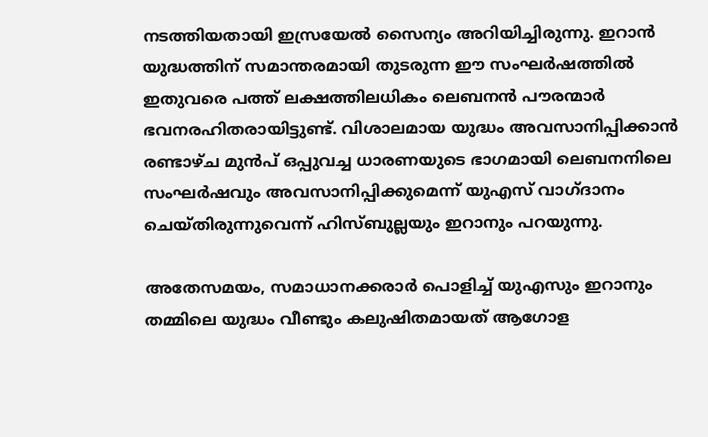നടത്തിയതായി ഇസ്രയേല്‍ സൈന്യം അറിയിച്ചിരുന്നു. ഇറാന്‍ യുദ്ധത്തിന് സമാന്തരമായി തുടരുന്ന ഈ സംഘര്‍ഷത്തില്‍ ഇതുവരെ പത്ത് ലക്ഷത്തിലധികം ലെബനന്‍ പൗരന്മാര്‍ ഭവനരഹിതരായിട്ടുണ്ട്. വിശാലമായ യുദ്ധം അവസാനിപ്പിക്കാന്‍ രണ്ടാഴ്ച മുന്‍പ് ഒപ്പുവച്ച ധാരണയുടെ ഭാഗമായി ലെബനനിലെ സംഘര്‍ഷവും അവസാനിപ്പിക്കുമെന്ന് യുഎസ് വാഗ്ദാനം ചെയ്തിരുന്നുവെന്ന് ഹിസ്ബുല്ലയും ഇറാനും പറയുന്നു.

അതേസമയം, സമാധാനക്കരാര്‍ പൊളിച്ച് യുഎസും ഇറാനും തമ്മിലെ യുദ്ധം വീണ്ടും കലുഷിതമായത് ആഗോള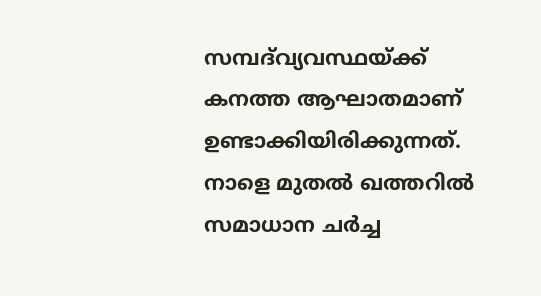സമ്പദ്‌വ്യവസ്ഥയ്ക്ക് കനത്ത ആഘാതമാണ് ഉണ്ടാക്കിയിരിക്കുന്നത്. നാളെ മുതല്‍ ഖത്തറില്‍ സമാധാന ചര്‍ച്ച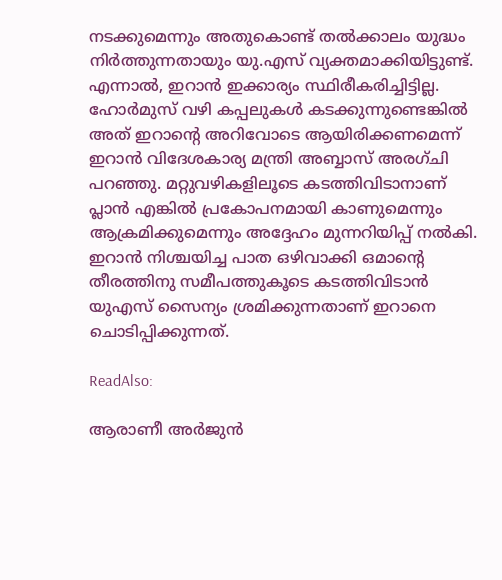നടക്കുമെന്നും അതുകൊണ്ട് തല്‍ക്കാലം യുദ്ധം നിര്‍ത്തുന്നതായും യു.എസ് വ്യക്തമാക്കിയിട്ടുണ്ട്. എന്നാല്‍, ഇറാന്‍ ഇക്കാര്യം സ്ഥിരീകരിച്ചിട്ടില്ല. ഹോര്‍മുസ് വഴി കപ്പലുകള്‍ കടക്കുന്നുണ്ടെങ്കില്‍ അത് ഇറാന്റെ അറിവോടെ ആയിരിക്കണമെന്ന് ഇറാന്‍ വിദേശകാര്യ മന്ത്രി അബ്ബാസ് അരഗ്ചി പറഞ്ഞു. മറ്റുവഴികളിലൂടെ കടത്തിവിടാനാണ് പ്ലാന്‍ എങ്കില്‍ പ്രകോപനമായി കാണുമെന്നും ആക്രമിക്കുമെന്നും അദ്ദേഹം മുന്നറിയിപ്പ് നല്‍കി. ഇറാന്‍ നിശ്ചയിച്ച പാത ഒഴിവാക്കി ഒമാന്റെ തീരത്തിനു സമീപത്തുകൂടെ കടത്തിവിടാന്‍ യുഎസ് സൈന്യം ശ്രമിക്കുന്നതാണ് ഇറാനെ ചൊടിപ്പിക്കുന്നത്.

ReadAlso:

ആരാണീ അര്‍ജുന്‍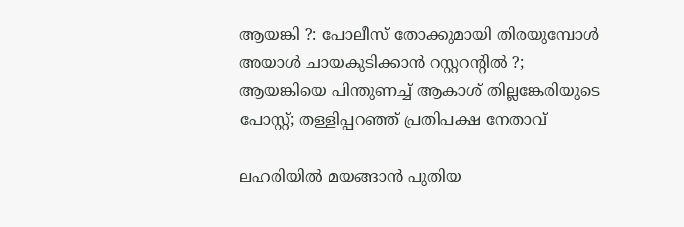ആയങ്കി ?: പോലീസ് തോക്കുമായി തിരയുമ്പോള്‍ അയാള്‍ ചായകുടിക്കാന്‍ റസ്റ്ററന്റില്‍ ?; ആയങ്കിയെ പിന്തുണച്ച് ആകാശ് തില്ലങ്കേരിയുടെ പോസ്റ്റ്; തള്ളിപ്പറഞ്ഞ് പ്രതിപക്ഷ നേതാവ്

ലഹരിയില്‍ മയങ്ങാന്‍ പുതിയ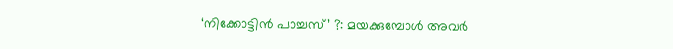‘നിക്കോട്ടിന്‍ പാച്ചസ്’ ?: മയക്കുമ്പോള്‍ അവര്‍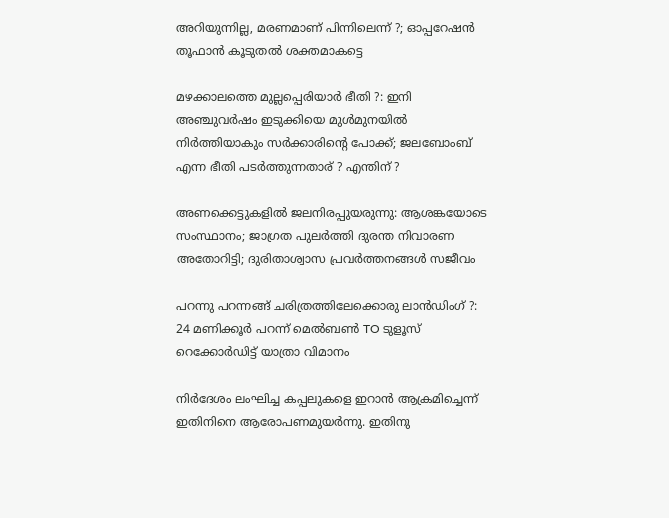അറിയുന്നില്ല, മരണമാണ് പിന്നിലെന്ന് ?; ഓപ്പറേഷന്‍ തൂഫാന്‍ കൂടുതല്‍ ശക്തമാകട്ടെ

മഴക്കാലത്തെ മുല്ലപ്പെരിയാര്‍ ഭീതി ?: ഇനി അഞ്ചുവര്‍ഷം ഇടുക്കിയെ മുള്‍മുനയില്‍ നിര്‍ത്തിയാകും സര്‍ക്കാരിന്റെ പോക്ക്; ജലബോംബ് എന്ന ഭീതി പടര്‍ത്തുന്നതാര് ? എന്തിന് ?

അണക്കെട്ടുകളില്‍ ജലനിരപ്പുയരുന്നു: ആശങ്കയോടെ സംസ്ഥാനം; ജാഗ്രത പുലര്‍ത്തി ദുരന്ത നിവാരണ അതോറിട്ടി; ദുരിതാശ്വാസ പ്രവര്‍ത്തനങ്ങള്‍ സജീവം

പറന്നു പറന്നങ്ങ് ചരിത്രത്തിലേക്കൊരു ലാന്‍ഡിംഗ് ?: 24 മണിക്കൂര്‍ പറന്ന് മെല്‍ബണ്‍ TO ടുളൂസ് റെക്കോര്‍ഡിട്ട് യാത്രാ വിമാനം

നിര്‍ദേശം ലംഘിച്ച കപ്പലുകളെ ഇറാന്‍ ആക്രമിച്ചെന്ന് ഇതിനിനെ ആരോപണമുയര്‍ന്നു. ഇതിനു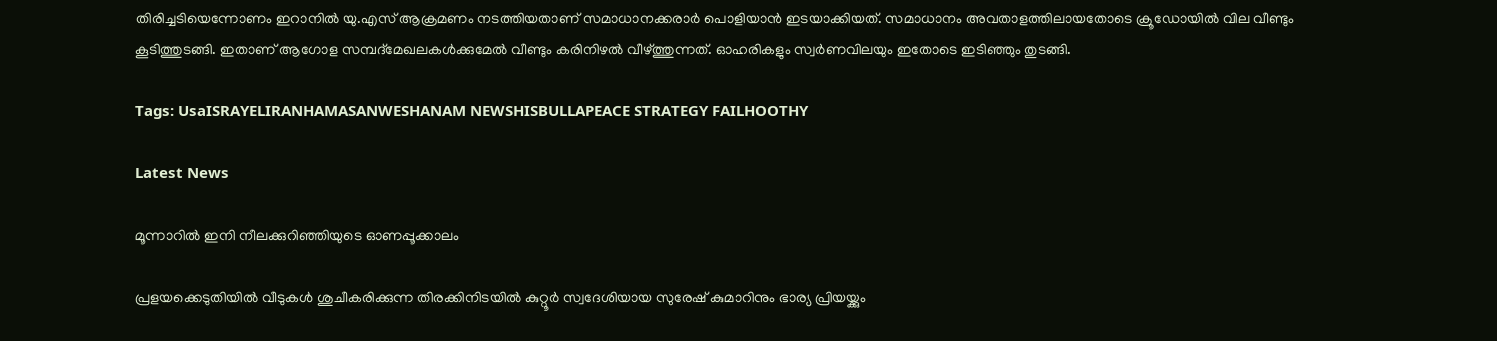തിരിച്ചടിയെന്നോണം ഇറാനില്‍ യു.എസ് ആക്രമണം നടത്തിയതാണ് സമാധാനക്കരാര്‍ പൊളിയാന്‍ ഇടയാക്കിയത്. സമാധാനം അവതാളത്തിലായതോടെ ക്രൂഡോയില്‍ വില വീണ്ടും കൂടിത്തുടങ്ങി. ഇതാണ് ആഗോള സമ്പദ്‌മേഖലകള്‍ക്കുമേല്‍ വീണ്ടും കരിനിഴല്‍ വീഴ്ത്തുന്നത്. ഓഹരികളും സ്വര്‍ണവിലയും ഇതോടെ ഇടിഞ്ഞും തുടങ്ങി.

Tags: UsaISRAYELIRANHAMASANWESHANAM NEWSHISBULLAPEACE STRATEGY FAILHOOTHY

Latest News

മൂന്നാറിൽ ഇനി നീലക്കുറിഞ്ഞിയുടെ ഓണപ്പൂക്കാലം

പ്രളയക്കെടുതിയിൽ വീടുകൾ ശുചീകരിക്കുന്ന തിരക്കിനിടയിൽ കുറ്റൂർ സ്വദേശിയായ സുരേഷ് കുമാറിനും ഭാര്യ പ്രിയയ്ക്കും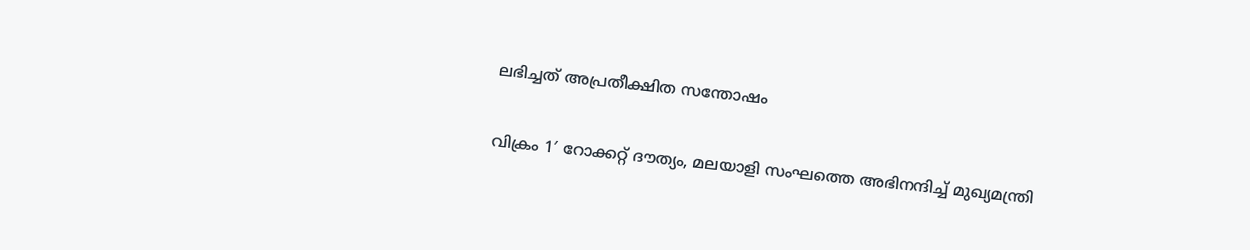ലഭിച്ചത് അപ്രതീക്ഷിത സന്തോഷം

വിക്രം 1′ റോക്കറ്റ് ദൗത്യം, മലയാളി സംഘത്തെ അഭിനന്ദിച്ച് മുഖ്യമന്ത്രി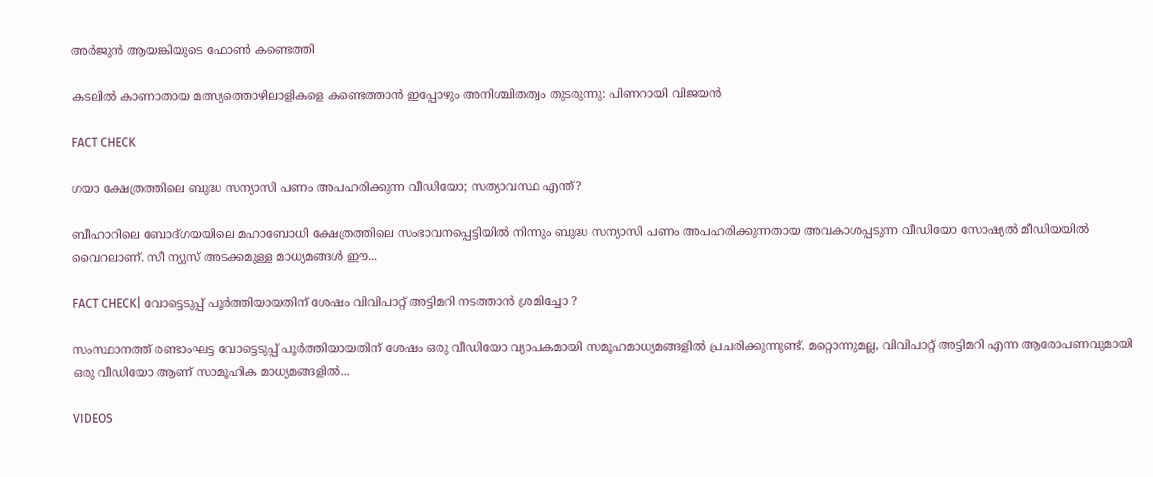അർജുൻ ആയങ്കിയുടെ ഫോൺ കണ്ടെത്തി

കടലില്‍ കാണാതായ മത്സ്യത്തൊഴിലാളികളെ കണ്ടെത്താന്‍ ഇപ്പോഴും അനിശ്ചിതത്വം തുടരുന്നു: പിണറായി വിജയന്‍

FACT CHECK

ഗയാ ക്ഷേത്രത്തിലെ ബുദ്ധ സന്യാസി പണം അപഹരിക്കുന്ന വീഡിയോ; സത്യാവസ്ഥ എന്ത്?

ബീഹാറിലെ ബോദ്ഗയയിലെ മഹാബോധി ക്ഷേത്രത്തിലെ സംഭാവനപ്പെട്ടിയില്‍ നിന്നും ബുദ്ധ സന്യാസി പണം അപഹരിക്കുന്നതായ അവകാശപ്പടുന്ന വീഡിയോ സോഷ്യല്‍ മീഡിയയില്‍ വൈറലാണ്. സീ ന്യുസ് അടക്കമുള്ള മാധ്യമങ്ങള്‍ ഈ...

FACT CHECK| വോട്ടെടുപ്പ് പൂർത്തിയായതിന് ശേഷം വിവിപാറ്റ് അട്ടിമറി നടത്താൻ ശ്രമിച്ചോ ?

സംസ്ഥാനത്ത് രണ്ടാംഘട്ട വോട്ടെടുപ്പ് പൂർത്തിയായതിന് ശേഷം ഒരു വീഡിയോ വ്യാപകമായി സമൂഹമാധ്യമങ്ങളിൽ പ്രചരിക്കുന്നുണ്ട്. മറ്റൊന്നുമല്ല, വിവിപാറ്റ് അട്ടിമറി എന്ന ആരോപണവുമായി ഒരു വീഡിയോ ആണ് സാമൂഹിക മാധ്യമങ്ങളിൽ...

VIDEOS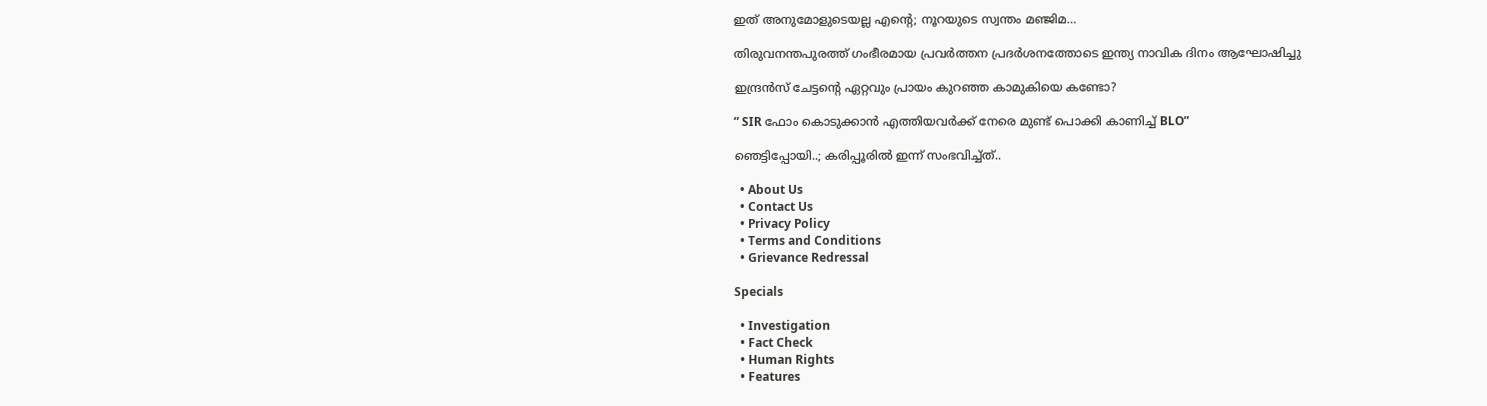ഇത് അനുമോളുടെയല്ല എന്റെ; നൂറയുടെ സ്വന്തം മഞ്ജിമ…

തിരുവനന്തപുരത്ത് ഗംഭീരമായ പ്രവർത്തന പ്രദർശനത്തോടെ ഇന്ത്യ നാവിക ദിനം ആഘോഷിച്ചു

ഇന്ദ്രൻസ് ചേട്ടന്റെ ഏറ്റവും പ്രായം കുറഞ്ഞ കാമുകിയെ കണ്ടോ?

” SIR ഫോം കൊടുക്കാൻ എത്തിയവർക്ക് നേരെ മുണ്ട് പൊക്കി കാണിച്ച് BLO”

ഞെട്ടിപ്പോയി..; കരിപ്പൂരിൽ ഇന്ന് സംഭവിച്ച്ത്..

  • About Us
  • Contact Us
  • Privacy Policy
  • Terms and Conditions
  • Grievance Redressal

Specials

  • Investigation
  • Fact Check
  • Human Rights
  • Features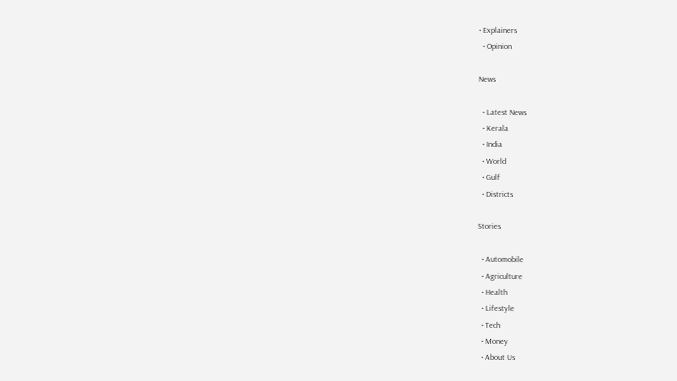• Explainers
  • Opinion

News

  • Latest News
  • Kerala
  • India
  • World
  • Gulf
  • Districts

Stories

  • Automobile
  • Agriculture
  • Health
  • Lifestyle
  • Tech
  • Money
  • About Us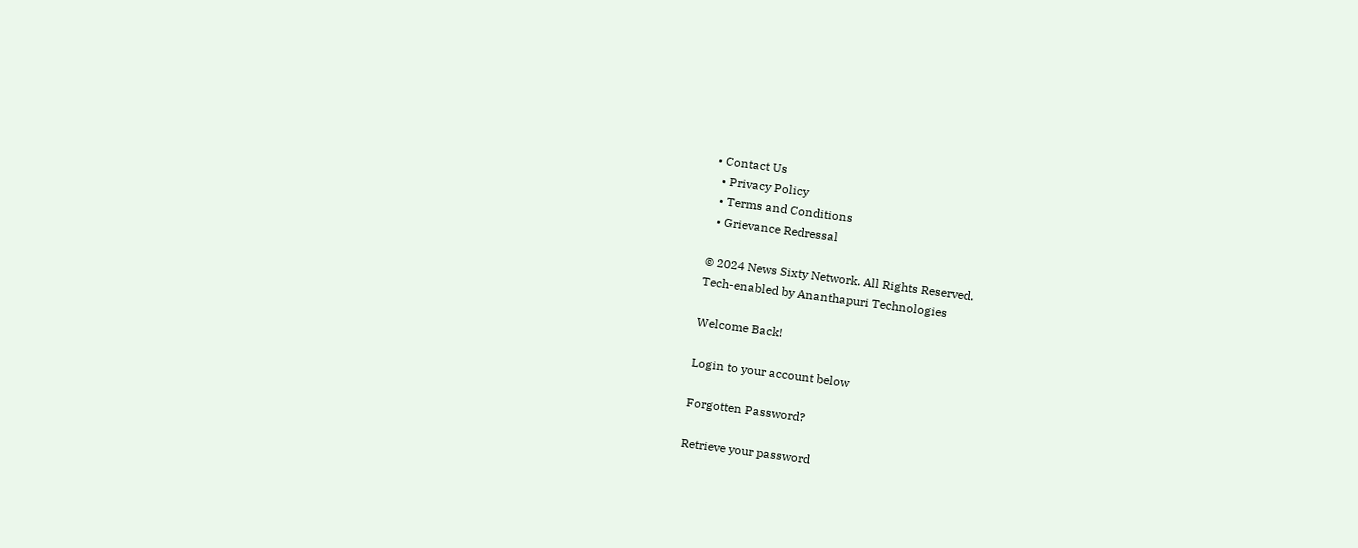• Contact Us
  • Privacy Policy
  • Terms and Conditions
  • Grievance Redressal

© 2024 News Sixty Network. All Rights Reserved.
Tech-enabled by Ananthapuri Technologies

Welcome Back!

Login to your account below

Forgotten Password?

Retrieve your password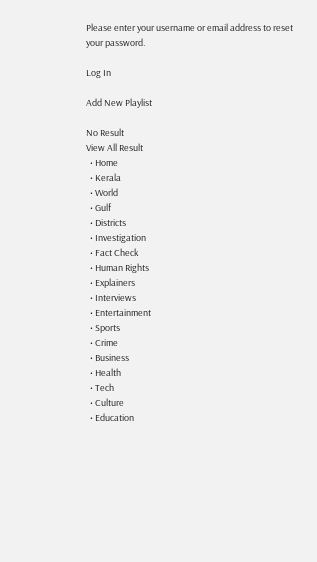Please enter your username or email address to reset your password.

Log In

Add New Playlist

No Result
View All Result
  • Home
  • Kerala
  • World
  • Gulf
  • Districts
  • Investigation
  • Fact Check
  • Human Rights
  • Explainers
  • Interviews
  • Entertainment
  • Sports
  • Crime
  • Business
  • Health
  • Tech
  • Culture
  • Education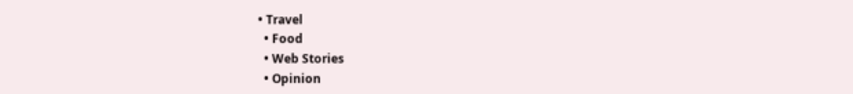• Travel
  • Food
  • Web Stories
  • Opinion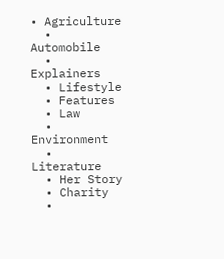• Agriculture
  • Automobile
  • Explainers
  • Lifestyle
  • Features
  • Law
  • Environment
  • Literature
  • Her Story
  • Charity
  •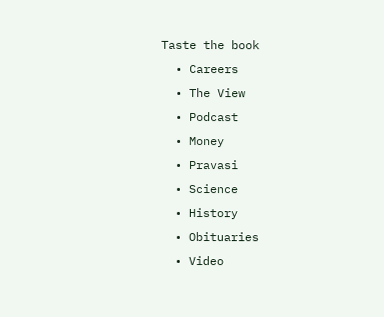Taste the book
  • Careers
  • The View
  • Podcast
  • Money
  • Pravasi
  • Science
  • History
  • Obituaries
  • Video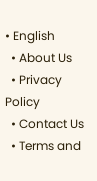• English
  • About Us
  • Privacy Policy
  • Contact Us
  • Terms and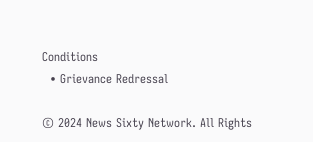Conditions
  • Grievance Redressal

© 2024 News Sixty Network. All Rights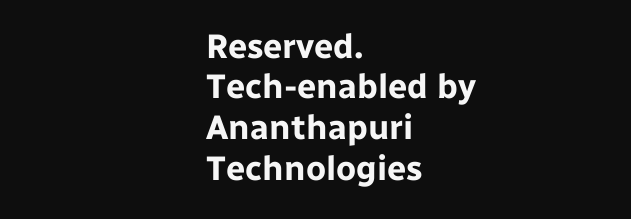Reserved.
Tech-enabled by Ananthapuri Technologies